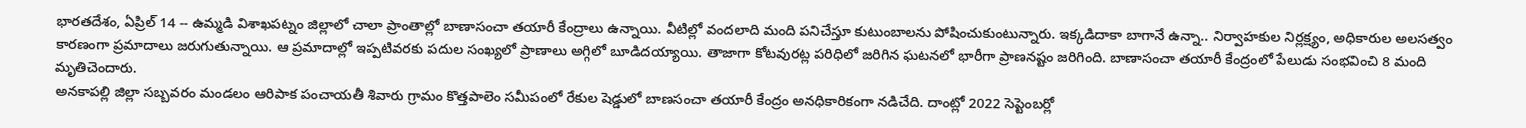భారతదేశం, ఏప్రిల్ 14 -- ఉమ్మడి విశాఖపట్నం జిల్లాలో చాలా ప్రాంతాల్లో బాణాసంచా తయారీ కేంద్రాలు ఉన్నాయి. వీటిల్లో వందలాది మంది పనిచేస్తూ కుటుంబాలను పోషించుకుంటున్నారు. ఇక్కడిదాకా బాగానే ఉన్నా.. నిర్వాహకుల నిర్లక్ష్యం, అధికారుల అలసత్వం కారణంగా ప్రమాదాలు జరుగుతున్నాయి. ఆ ప్రమాదాల్లో ఇప్పటివరకు పదుల సంఖ్యలో ప్రాణాలు అగ్గిలో బూడిదయ్యాయి. తాజాగా కోటవురట్ల పరిధిలో జరిగిన ఘటనలో భారీగా ప్రాణనష్టం జరిగింది. బాణాసంచా తయారీ కేంద్రంలో పేలుడు సంభవించి 8 మంది మృతిచెందారు.
అనకాపల్లి జిల్లా సబ్బవరం మండలం ఆరిపాక పంచాయతీ శివారు గ్రామం కొత్తపాలెం సమీపంలో రేకుల షెడ్డులో బాణసంచా తయారీ కేంద్రం అనధికారికంగా నడిచేది. దాంట్లో 2022 సెప్టెంబర్లో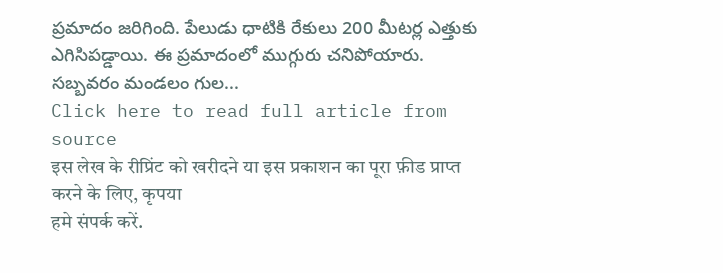ప్రమాదం జరిగింది. పేలుడు ధాటికి రేకులు 200 మీటర్ల ఎత్తుకు ఎగిసిపడ్డాయి. ఈ ప్రమాదంలో ముగ్గురు చనిపోయారు.
సబ్బవరం మండలం గుల...
Click here to read full article from source
इस लेख के रीप्रिंट को खरीदने या इस प्रकाशन का पूरा फ़ीड प्राप्त करने के लिए, कृपया
हमे संपर्क करें.